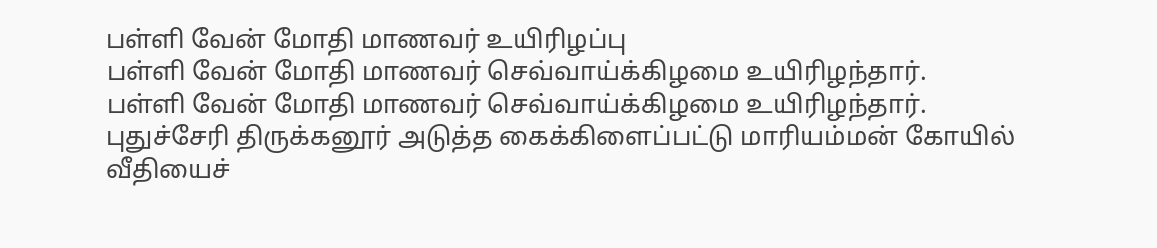பள்ளி வேன் மோதி மாணவர் உயிரிழப்பு
பள்ளி வேன் மோதி மாணவர் செவ்வாய்க்கிழமை உயிரிழந்தார்.
பள்ளி வேன் மோதி மாணவர் செவ்வாய்க்கிழமை உயிரிழந்தார்.
புதுச்சேரி திருக்கனூர் அடுத்த கைக்கிளைப்பட்டு மாரியம்மன் கோயில் வீதியைச்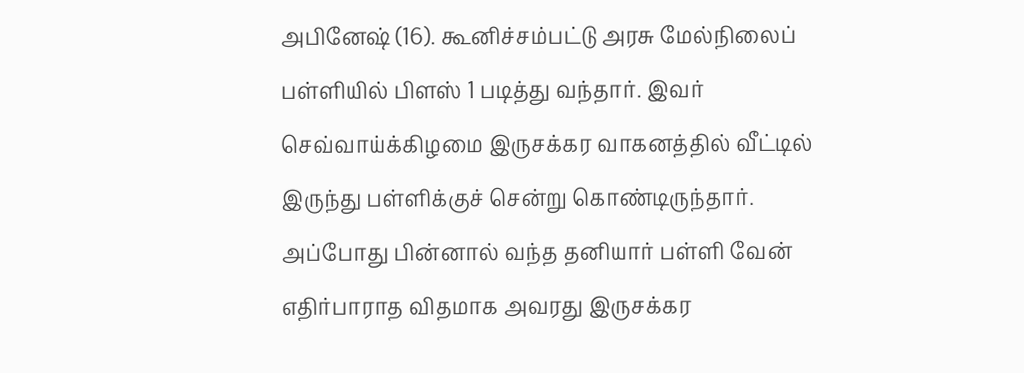அபினேஷ் (16). கூனிச்சம்பட்டு அரசு மேல்நிலைப் பள்ளியில் பிளஸ் 1 படித்து வந்தார். இவர் செவ்வாய்க்கிழமை இருசக்கர வாகனத்தில் வீட்டில் இருந்து பள்ளிக்குச் சென்று கொண்டிருந்தார்.
அப்போது பின்னால் வந்த தனியார் பள்ளி வேன் எதிர்பாராத விதமாக அவரது இருசக்கர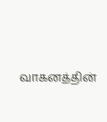வாகனத்தின்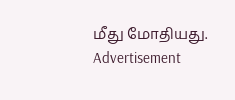மீது மோதியது.
Advertisement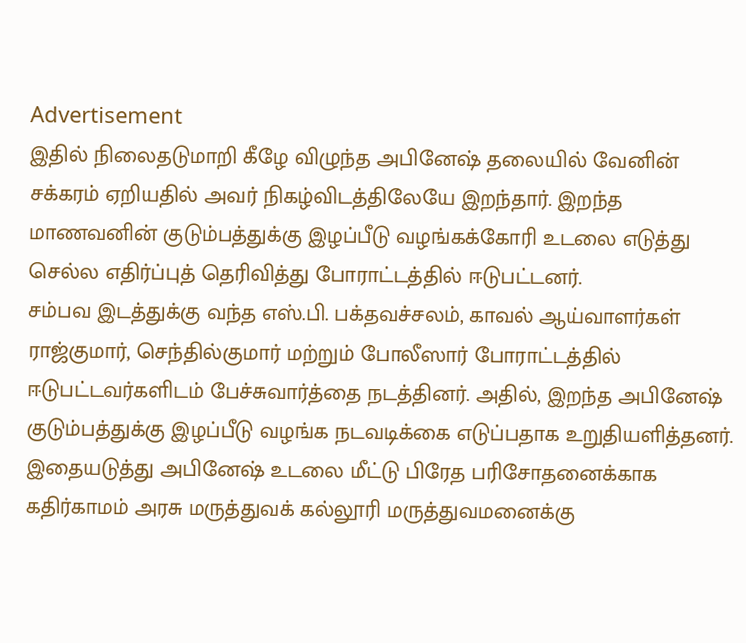Advertisement
இதில் நிலைதடுமாறி கீழே விழுந்த அபினேஷ் தலையில் வேனின் சக்கரம் ஏறியதில் அவர் நிகழ்விடத்திலேயே இறந்தார். இறந்த மாணவனின் குடும்பத்துக்கு இழப்பீடு வழங்கக்கோரி உடலை எடுத்து செல்ல எதிர்ப்புத் தெரிவித்து போராட்டத்தில் ஈடுபட்டனர்.
சம்பவ இடத்துக்கு வந்த எஸ்.பி. பக்தவச்சலம், காவல் ஆய்வாளர்கள் ராஜ்குமார், செந்தில்குமார் மற்றும் போலீஸார் போராட்டத்தில் ஈடுபட்டவர்களிடம் பேச்சுவார்த்தை நடத்தினர். அதில், இறந்த அபினேஷ் குடும்பத்துக்கு இழப்பீடு வழங்க நடவடிக்கை எடுப்பதாக உறுதியளித்தனர்.
இதையடுத்து அபினேஷ் உடலை மீட்டு பிரேத பரிசோதனைக்காக கதிர்காமம் அரசு மருத்துவக் கல்லூரி மருத்துவமனைக்கு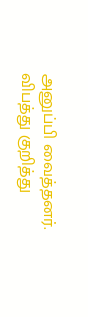அனுப்பி வைத்தனர். விபத்து குறித்து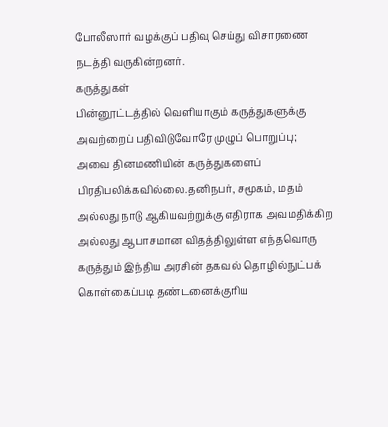போலீஸார் வழக்குப் பதிவு செய்து விசாரணை நடத்தி வருகின்றனர்.
கருத்துகள்
பின்னூட்டத்தில் வெளியாகும் கருத்துகளுக்கு அவற்றைப் பதிவிடுவோரே முழுப் பொறுப்பு; அவை தினமணியின் கருத்துகளைப் பிரதிபலிக்கவில்லை.தனிநபர், சமூகம், மதம் அல்லது நாடு ஆகியவற்றுக்கு எதிராக அவமதிக்கிற அல்லது ஆபாசமான விதத்திலுள்ள எந்தவொரு கருத்தும் இந்திய அரசின் தகவல் தொழில்நுட்பக் கொள்கைப்படி தண்டனைக்குரிய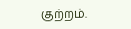குற்றம்.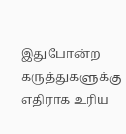இதுபோன்ற கருத்துகளுக்கு எதிராக உரிய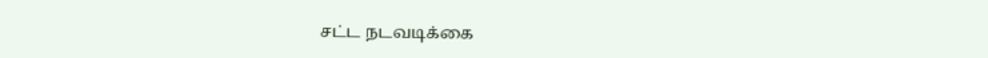சட்ட நடவடிக்கை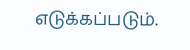எடுக்கப்படும்.